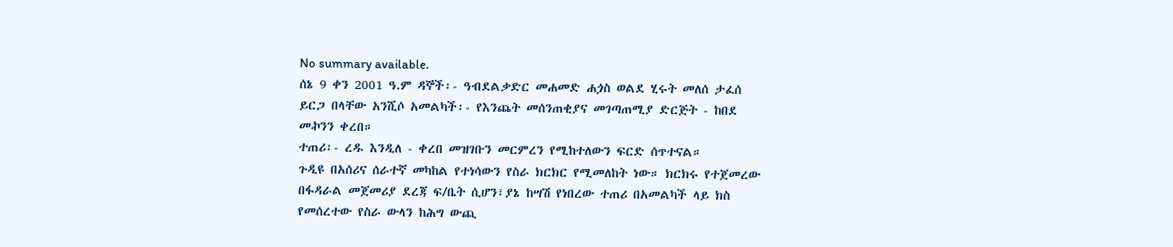No summary available.
ሰኔ 9 ቀን 2001 ዓ.ም ዳኞች፡- ዓብደልቃድር መሐመድ ሐጏስ ወልደ ሂሩት መለሰ ታፈሰ ይርጋ በላቸው አንሺሶ አመልካች፡- የእንጨት መሰንጠቂያና መገጣጠሚያ ድርጅት - ከበደ መኯንን ቀረበ።
ተጠሪ፡- ረዱ እንዲለ - ቀረበ መዝገቡን መርምረን የሚከተለውን ፍርድ ሰጥተናል።
ጉዲዩ በአሰሪና ሰራተኛ መካከል የተነሳውን የስራ ክርክር የሚመለከት ነው። ክርክሩ የተጀመረው በፋዳራል መጀመሪያ ደረጃ ፍ/ቤት ሲሆን፣ያኔ ከሣሽ የነበረው ተጠሪ በአመልካች ላይ ክስ የመሰረተው የስራ ውላን ከሕግ ውጪ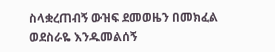ስላቋረጠብኝ ውዝፍ ደመወዜን በመክፈል ወደስራዬ እንዱመልሰኝ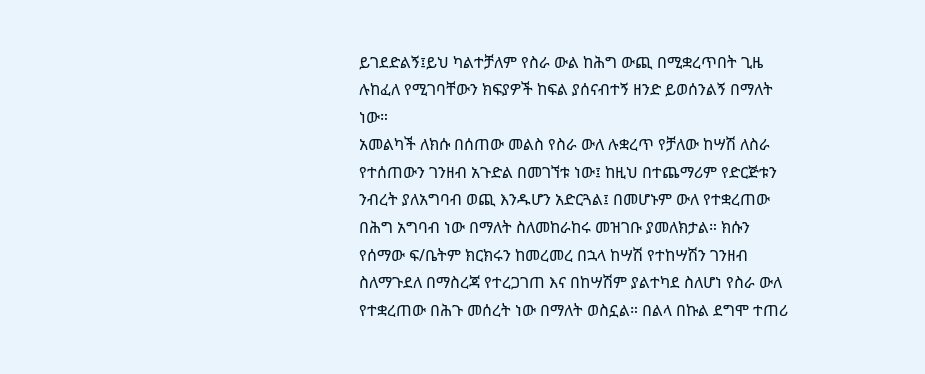ይገደድልኝ፤ይህ ካልተቻለም የስራ ውል ከሕግ ውጪ በሚቋረጥበት ጊዜ ሉከፈለ የሚገባቸውን ክፍያዎች ከፍል ያሰናብተኝ ዘንድ ይወሰንልኝ በማለት ነው።
አመልካች ለክሱ በሰጠው መልስ የስራ ውለ ሉቋረጥ የቻለው ከሣሽ ለስራ የተሰጠውን ገንዘብ አጉድል በመገኘቱ ነው፤ ከዚህ በተጨማሪም የድርጅቱን ንብረት ያለአግባብ ወጪ እንዱሆን አድርጓል፤ በመሆኑም ውለ የተቋረጠው በሕግ አግባብ ነው በማለት ስለመከራከሩ መዝገቡ ያመለክታል። ክሱን የሰማው ፍ/ቤትም ክርክሩን ከመረመረ በኋላ ከሣሽ የተከሣሽን ገንዘብ ስለማጉደለ በማስረጃ የተረጋገጠ እና በከሣሽም ያልተካደ ስለሆነ የስራ ውለ የተቋረጠው በሕጉ መሰረት ነው በማለት ወስኗል። በልላ በኩል ደግሞ ተጠሪ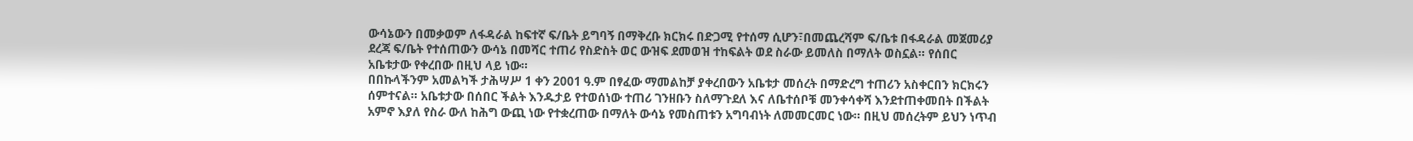ውሳኔውን በመቃወም ለፋዳራል ከፍተኛ ፍ/ቤት ይግባኝ በማቅረቡ ክርክሩ በድጋሚ የተሰማ ሲሆን፣በመጨረሻም ፍ/ቤቱ በፋዳራል መጀመሪያ ደረጃ ፍ/ቤት የተሰጠውን ውሳኔ በመሻር ተጠሪ የስድስት ወር ውዝፍ ደመወዝ ተከፍልት ወደ ስራው ይመለስ በማለት ወስኗል። የሰበር አቤቱታው የቀረበው በዚህ ላይ ነው።
በበኩላችንም አመልካች ታሕሣሥ 1 ቀን 2001 ዓ.ም በፃፈው ማመልከቻ ያቀረበውን አቤቱታ መሰረት በማድረግ ተጠሪን አስቀርበን ክርክሩን ሰምተናል። አቤቱታው በሰበር ችልት እንዱታይ የተወሰነው ተጠሪ ገንዘቡን ስለማጉደለ እና ለቤተሰቦቹ መንቀሳቀሻ እንደተጠቀመበት በችልት አምኖ እያለ የስራ ውለ ከሕግ ውጪ ነው የተቋረጠው በማለት ውሳኔ የመስጠቱን አግባብነት ለመመርመር ነው። በዚህ መሰረትም ይህን ነጥብ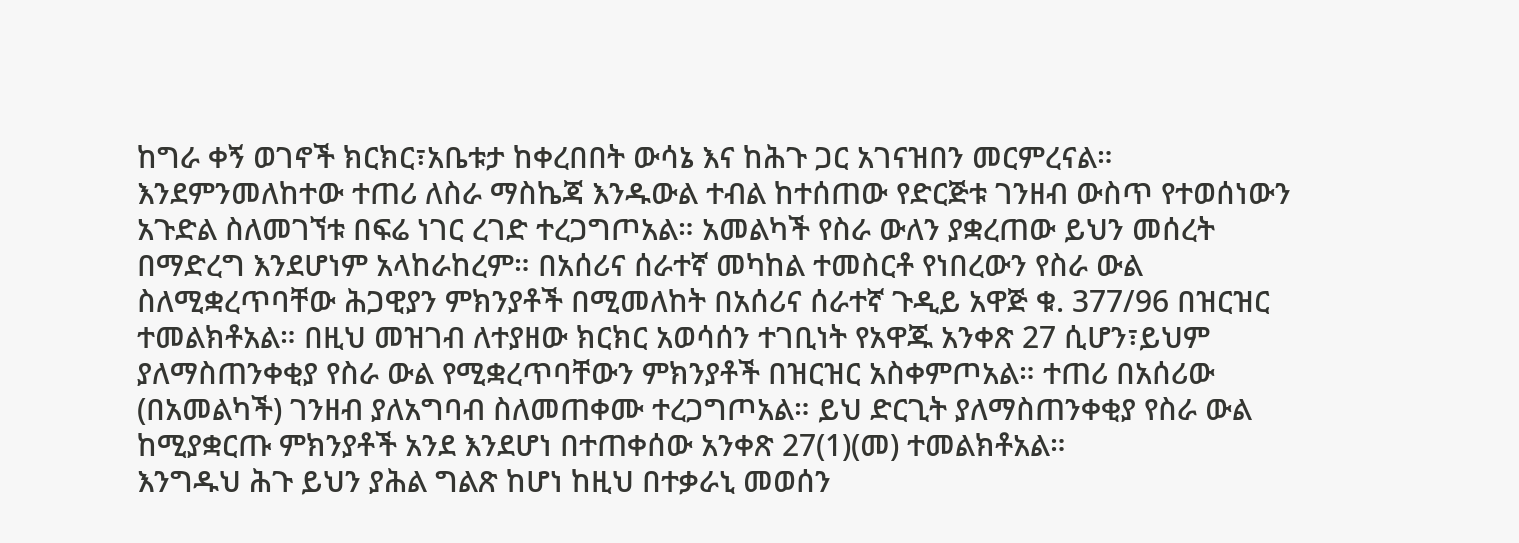ከግራ ቀኝ ወገኖች ክርክር፣አቤቱታ ከቀረበበት ውሳኔ እና ከሕጉ ጋር አገናዝበን መርምረናል።
እንደምንመለከተው ተጠሪ ለስራ ማስኬጃ እንዱውል ተብል ከተሰጠው የድርጅቱ ገንዘብ ውስጥ የተወሰነውን አጉድል ስለመገኘቱ በፍሬ ነገር ረገድ ተረጋግጦአል። አመልካች የስራ ውለን ያቋረጠው ይህን መሰረት በማድረግ እንደሆነም አላከራከረም። በአሰሪና ሰራተኛ መካከል ተመስርቶ የነበረውን የስራ ውል ስለሚቋረጥባቸው ሕጋዊያን ምክንያቶች በሚመለከት በአሰሪና ሰራተኛ ጉዲይ አዋጅ ቁ. 377/96 በዝርዝር ተመልክቶአል። በዚህ መዝገብ ለተያዘው ክርክር አወሳሰን ተገቢነት የአዋጁ አንቀጽ 27 ሲሆን፣ይህም ያለማስጠንቀቂያ የስራ ውል የሚቋረጥባቸውን ምክንያቶች በዝርዝር አስቀምጦአል። ተጠሪ በአሰሪው (በአመልካች) ገንዘብ ያለአግባብ ስለመጠቀሙ ተረጋግጦአል። ይህ ድርጊት ያለማስጠንቀቂያ የስራ ውል ከሚያቋርጡ ምክንያቶች አንደ እንደሆነ በተጠቀሰው አንቀጽ 27(1)(መ) ተመልክቶአል።
እንግዱህ ሕጉ ይህን ያሕል ግልጽ ከሆነ ከዚህ በተቃራኒ መወሰን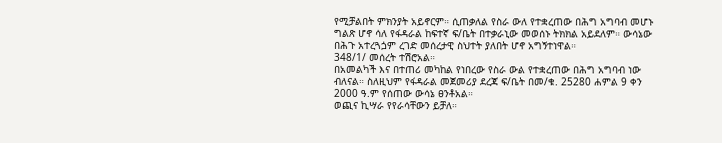የሚቻልበት ምክንያት አይኖርም። ሲጠቃለል የስራ ውለ የተቋረጠው በሕግ አግባብ መሆኑ ግልጽ ሆኖ ሳለ የፋዳራል ከፍተኛ ፍ/ቤት በተቃራኒው መወሰኑ ትክክል አይደለም። ውሳኔው በሕጉ አተረጓጏም ረገድ መሰረታዊ ስህተት ያለበት ሆኖ አግኝተነዋል።
348/1/ መሰረት ተሽሮአል።
በአመልካች እና በተጠሪ መካከል የነበረው የስራ ውል የተቋረጠው በሕግ አግባብ ነው ብለናል። ስለዚህም የፋዳራል መጀመሪያ ደረጃ ፍ/ቤት በመ/ቁ. 25280 ሐምል 9 ቀን 2000 ዓ.ም የሰጠው ውሳኔ ፀንቶአል።
ወጪና ኪሣራ የየራሳቸውን ይቻለ።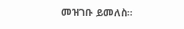መዝገቡ ይመለስ።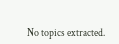No topics extracted.